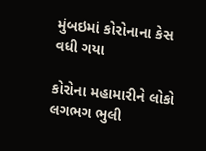મુંબઇમાં કોરોનાના કેસ વધી ગયા

કોરોના મહામારીને લોકો લગભગ ભુલી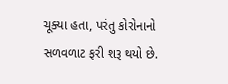ચૂક્યા હતા, પરંતુ કોરોનાનો સળવળાટ ફરી શરૂ થયો છે.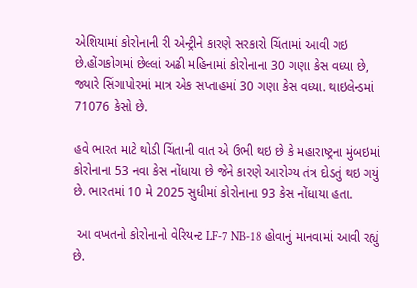એશિયામાં કોરોનાની રી એન્ટ્રીને કારણે સરકારો ચિંતામાં આવી ગઇ છે.હોંગકોગમાં છેલ્લાં અઢી મહિનામાં કોરોનાના 30 ગણા કેસ વધ્યા છે, જ્યારે સિંગાપોરમાં માત્ર એક સપ્તાહમાં 30 ગણા કેસ વધ્યા. થાઇલેન્ડમાં 71076 કેસો છે.

હવે ભારત માટે થોડી ચિંતાની વાત એ ઉભી થઇ છે કે મહારાષ્ટ્રના મુંબઇમાં કોરોનાના 53 નવા કેસ નોંધાયા છે જેને કારણે આરોગ્ય તંત્ર દોડતું થઇ ગયું છે. ભારતમાં 10 મે 2025 સુધીમાં કોરોનાના 93 કેસ નોંધાયા હતા.

 આ વખતનો કોરોનાનો વેરિયન્ટ LF-7 NB-18 હોવાનું માનવામાં આવી રહ્યું છે.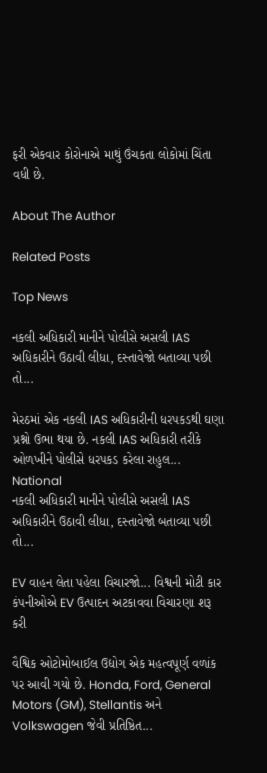ફરી એકવાર કોરોનાએ માથું ઉંચકતા લોકોમાં ચિંતા વધી છે.

About The Author

Related Posts

Top News

નકલી અધિકારી માનીને પોલીસે અસલી IAS અધિકારીને ઉઠાવી લીધા, દસ્તાવેજો બતાવ્યા પછી તો...

મેરઠમાં એક નકલી IAS અધિકારીની ધરપકડથી ઘણા પ્રશ્નો ઉભા થયા છે. નકલી IAS અધિકારી તરીકે ઓળખીને પોલીસે ધરપકડ કરેલા રાહુલ...
National
નકલી અધિકારી માનીને પોલીસે અસલી IAS અધિકારીને ઉઠાવી લીધા, દસ્તાવેજો બતાવ્યા પછી તો...

EV વાહન લેતા પહેલા વિચારજો... વિશ્વની મોટી કાર કંપનીઓએ EV ઉત્પાદન અટકાવવા વિચારણા શરૂ કરી

વૈશ્વિક ઓટોમોબાઈલ ઉદ્યોગ એક મહત્વપૂર્ણ વળાંક પર આવી ગયો છે. Honda, Ford, General Motors (GM), Stellantis અને Volkswagen જેવી પ્રતિષ્ઠિત...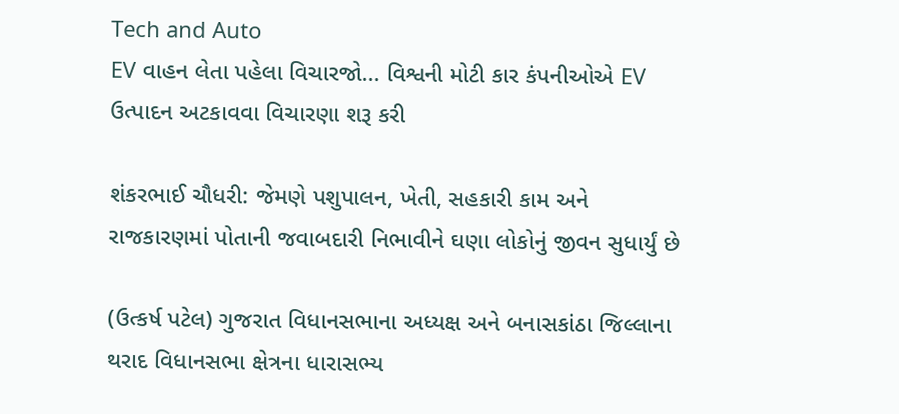Tech and Auto
EV વાહન લેતા પહેલા વિચારજો... વિશ્વની મોટી કાર કંપનીઓએ EV ઉત્પાદન અટકાવવા વિચારણા શરૂ કરી

શંકરભાઈ ચૌધરી: જેમણે પશુપાલન, ખેતી, સહકારી કામ અને રાજકારણમાં પોતાની જવાબદારી નિભાવીને ઘણા લોકોનું જીવન સુધાર્યું છે

(ઉત્કર્ષ પટેલ) ગુજરાત વિધાનસભાના અધ્યક્ષ અને બનાસકાંઠા જિલ્લાના થરાદ વિધાનસભા ક્ષેત્રના ધારાસભ્ય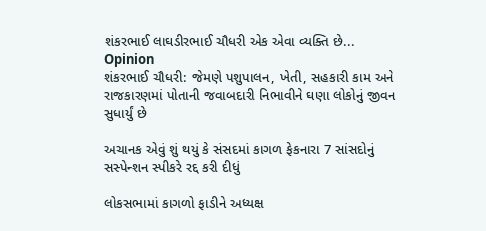શંકરભાઈ લાઘડીરભાઈ ચૌધરી એક એવા વ્યક્તિ છે...
Opinion
શંકરભાઈ ચૌધરી: જેમણે પશુપાલન, ખેતી, સહકારી કામ અને રાજકારણમાં પોતાની જવાબદારી નિભાવીને ઘણા લોકોનું જીવન સુધાર્યું છે

અચાનક એવું શું થયું કે સંસદમાં કાગળ ફેકનારા 7 સાંસદોનું સસ્પેન્શન સ્પીકરે રદ્દ કરી દીધું

લોકસભામાં કાગળો ફાડીને અધ્યક્ષ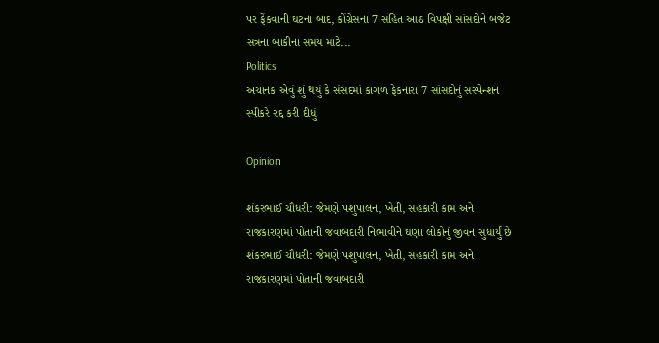પર ફેંકવાની ઘટના બાદ, કોંગ્રેસના 7 સહિત આઠ વિપક્ષી સાંસદોને બજેટ સત્રના બાકીના સમય માટે...
Politics
અચાનક એવું શું થયું કે સંસદમાં કાગળ ફેકનારા 7 સાંસદોનું સસ્પેન્શન સ્પીકરે રદ્દ કરી દીધું

Opinion

શંકરભાઈ ચૌધરી: જેમણે પશુપાલન, ખેતી, સહકારી કામ અને રાજકારણમાં પોતાની જવાબદારી નિભાવીને ઘણા લોકોનું જીવન સુધાર્યું છે શંકરભાઈ ચૌધરી: જેમણે પશુપાલન, ખેતી, સહકારી કામ અને રાજકારણમાં પોતાની જવાબદારી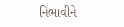નિભાવીને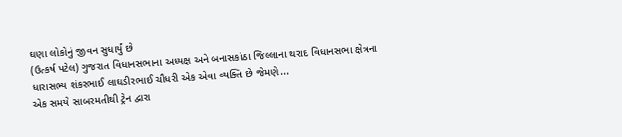ઘણા લોકોનું જીવન સુધાર્યું છે
(ઉત્કર્ષ પટેલ) ગુજરાત વિધાનસભાના અધ્યક્ષ અને બનાસકાંઠા જિલ્લાના થરાદ વિધાનસભા ક્ષેત્રના ધારાસભ્ય શંકરભાઈ લાઘડીરભાઈ ચૌધરી એક એવા વ્યક્તિ છે જેમણે...
એક સમયે સાબરમતીથી ટ્રેન દ્વારા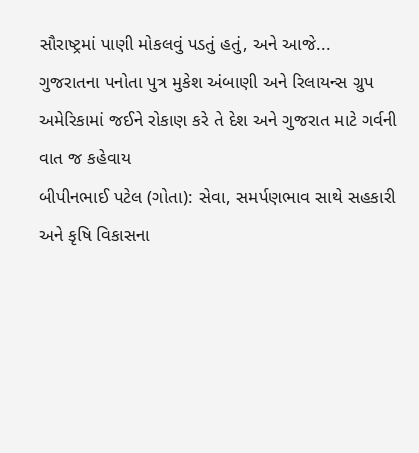સૌરાષ્ટ્રમાં પાણી મોકલવું પડતું હતું, અને આજે...
ગુજરાતના પનોતા પુત્ર મુકેશ અંબાણી અને રિલાયન્સ ગ્રુપ અમેરિકામાં જઈને રોકાણ કરે તે દેશ અને ગુજરાત માટે ગર્વની વાત જ કહેવાય
બીપીનભાઈ પટેલ (ગોતા): સેવા, સમર્પણભાવ સાથે સહકારી અને કૃષિ વિકાસના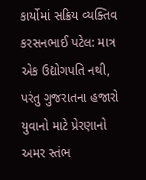કાર્યોમાં સક્રિય વ્યક્તિવ
કરસનભાઈ પટેલ: માત્ર એક ઉદ્યોગપતિ નથી, પરંતુ ગુજરાતના હજારો યુવાનો માટે પ્રેરણાનો અમર સ્તંભ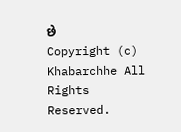છે
Copyright (c) Khabarchhe All Rights Reserved.